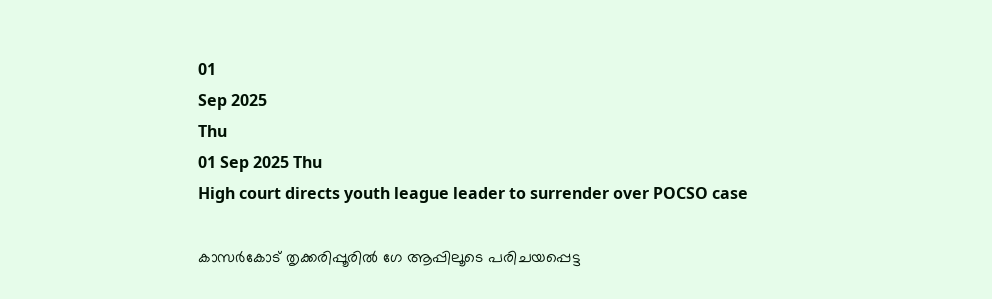01
Sep 2025
Thu
01 Sep 2025 Thu
High court directs youth league leader to surrender over POCSO case

കാസര്‍കോട് തൃക്കരിപ്പൂരില്‍ ഗേ ആപ്പിലൂടെ പരിചയപ്പെട്ട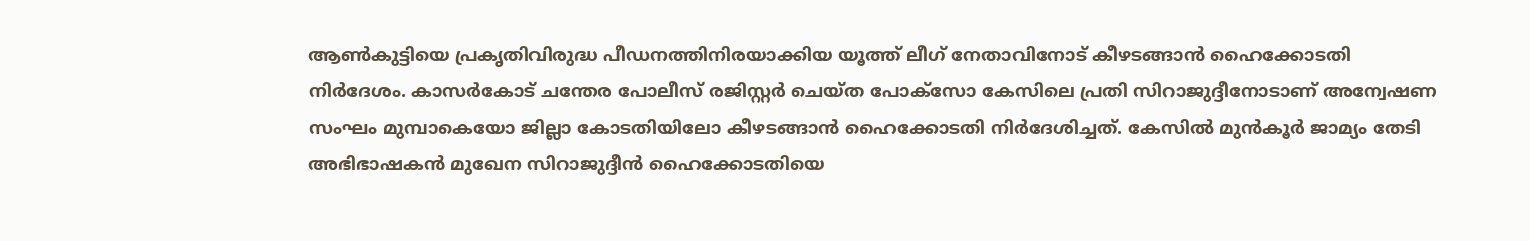ആണ്‍കുട്ടിയെ പ്രകൃതിവിരുദ്ധ പീഡനത്തിനിരയാക്കിയ യൂത്ത് ലീഗ് നേതാവിനോട് കീഴടങ്ങാന്‍ ഹൈക്കോടതി നിര്‍ദേശം. കാസര്‍കോട് ചന്തേര പോലീസ് രജിസ്റ്റര്‍ ചെയ്ത പോക്‌സോ കേസിലെ പ്രതി സിറാജുദ്ദീനോടാണ് അന്വേഷണ സംഘം മുമ്പാകെയോ ജില്ലാ കോടതിയിലോ കീഴടങ്ങാന്‍ ഹൈക്കോടതി നിര്‍ദേശിച്ചത്. കേസില്‍ മുന്‍കൂര്‍ ജാമ്യം തേടി അഭിഭാഷകന്‍ മുഖേന സിറാജുദ്ദീന്‍ ഹൈക്കോടതിയെ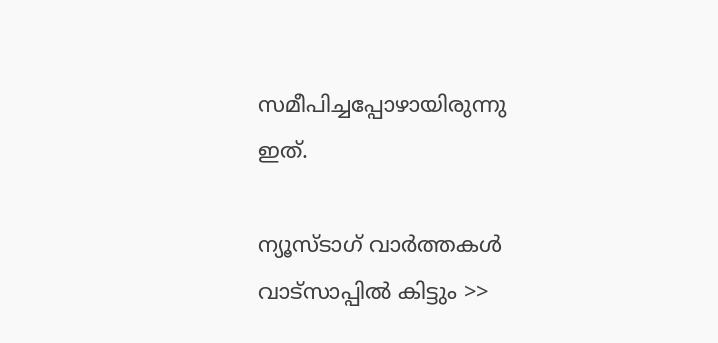സമീപിച്ചപ്പോഴായിരുന്നു ഇത്.

ന്യൂസ്ടാഗ് വാര്‍ത്തകള്‍ വാട്‌സാപ്പില്‍ കിട്ടും >>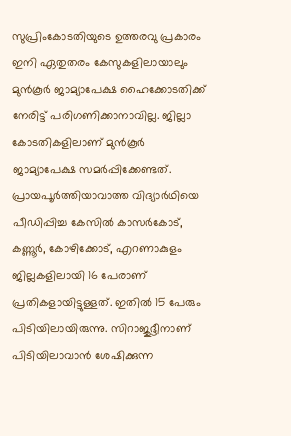സുപ്രിംകോടതിയുടെ ഉത്തരവു പ്രകാരം ഇനി ഏതുതരം കേസുകളിലായാലും മുന്‍കൂര്‍ ജാമ്യാപേക്ഷ ഹൈക്കോടതിക്ക് നേരിട്ട് പരിഗണിക്കാനാവില്ല. ജില്ലാ കോടതികളിലാണ് മുന്‍കൂര്‍ ജാമ്യാപേക്ഷ സമര്‍പ്പിക്കേണ്ടത്. പ്രായപൂര്‍ത്തിയാവാത്ത വിദ്യാര്‍ഥിയെ പീഡിപ്പിച്ച കേസില്‍ കാസര്‍കോട്, കണ്ണൂര്‍, കോഴിക്കോട്, എറണാകുളം ജില്ലകളിലായി 16 പേരാണ് പ്രതികളായിട്ടുള്ളത്. ഇതില്‍ 15 പേരും പിടിയിലായിരുന്നു. സിറാജുദ്ദീനാണ് പിടിയിലാവാന്‍ ശേഷിക്കുന്ന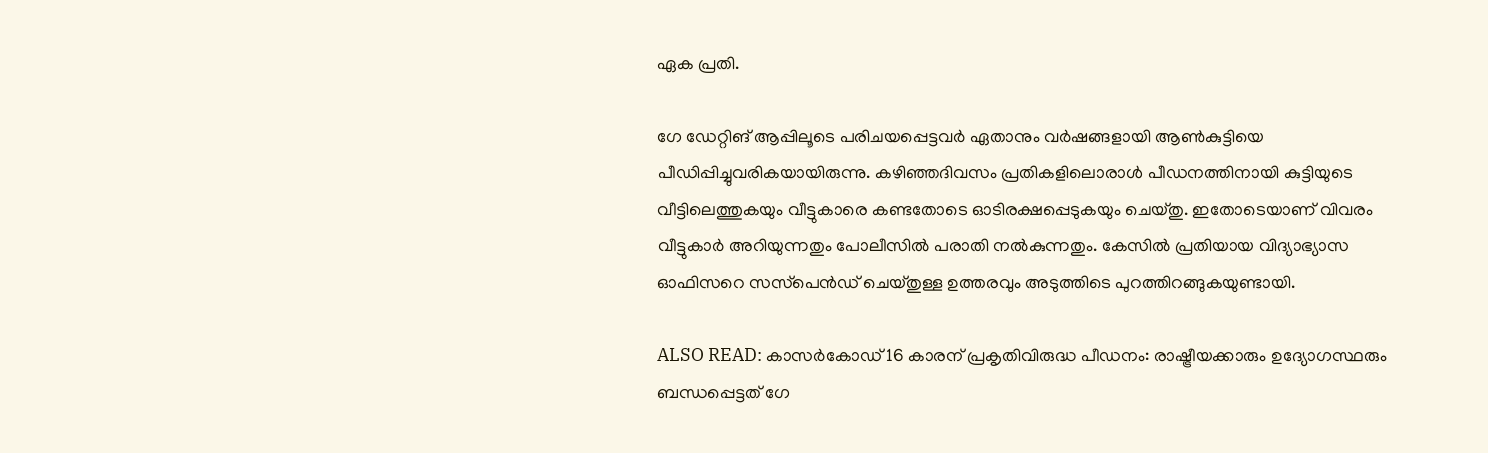ഏക പ്രതി.

ഗേ ഡേറ്റിങ് ആപ്പിലൂടെ പരിചയപ്പെട്ടവര്‍ ഏതാനും വര്‍ഷങ്ങളായി ആണ്‍കുട്ടിയെ പീഡിപ്പിച്ചുവരികയായിരുന്നു. കഴിഞ്ഞദിവസം പ്രതികളിലൊരാള്‍ പീഡനത്തിനായി കുട്ടിയുടെ വീട്ടിലെത്തുകയും വീട്ടുകാരെ കണ്ടതോടെ ഓടിരക്ഷപ്പെടുകയും ചെയ്തു. ഇതോടെയാണ് വിവരം വീട്ടുകാര്‍ അറിയുന്നതും പോലീസില്‍ പരാതി നല്‍കുന്നതും. കേസില്‍ പ്രതിയായ വിദ്യാഭ്യാസ ഓഫിസറെ സസ്‌പെന്‍ഡ് ചെയ്തുള്ള ഉത്തരവും അടുത്തിടെ പുറത്തിറങ്ങുകയുണ്ടായി.

ALSO READ: കാസര്‍കോഡ് 16 കാരന് പ്രകൃതിവിരുദ്ധ പീഡനം: രാഷ്ട്രീയക്കാരും ഉദ്യോഗസ്ഥരും ബന്ധപ്പെട്ടത് ഗേ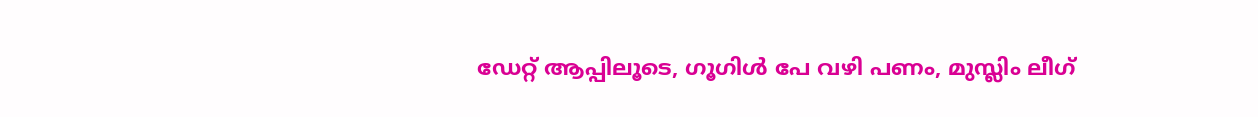ഡേറ്റ് ആപ്പിലൂടെ, ഗൂഗിള്‍ പേ വഴി പണം, മുസ്ലിം ലീഗ്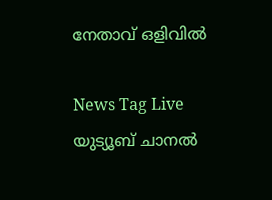നേതാവ് ഒളിവില്‍

News Tag Live യുട്യൂബ് ചാനല്‍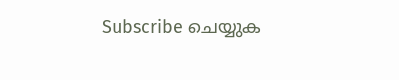Subscribe ചെയ്യുക